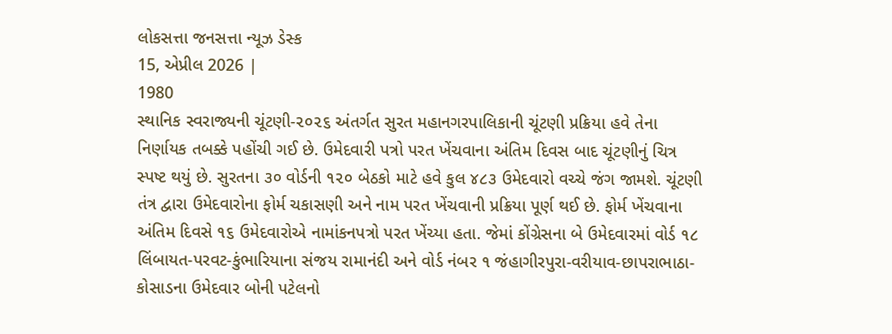લોકસત્તા જનસત્તા ન્યૂઝ ડેસ્ક
15, એપ્રીલ 2026 |
1980
સ્થાનિક સ્વરાજ્યની ચૂંટણી-૨૦૨૬ અંતર્ગત સુરત મહાનગરપાલિકાની ચૂંટણી પ્રક્રિયા હવે તેના નિર્ણાયક તબક્કે પહોંચી ગઈ છે. ઉમેદવારી પત્રો પરત ખેંચવાના અંતિમ દિવસ બાદ ચૂંટણીનું ચિત્ર સ્પષ્ટ થયું છે. સુરતના ૩૦ વોર્ડની ૧૨૦ બેઠકો માટે હવે કુલ ૪૮૩ ઉમેદવારો વચ્ચે જંગ જામશે. ચૂંટણી તંત્ર દ્વારા ઉમેદવારોના ફોર્મ ચકાસણી અને નામ પરત ખેંચવાની પ્રક્રિયા પૂર્ણ થઈ છે. ફોર્મ ખેંચવાના અંતિમ દિવસે ૧૬ ઉમેદવારોએ નામાંકનપત્રો પરત ખેંચ્યા હતા. જેમાં કોંગ્રેસના બે ઉમેદવારમાં વોર્ડ ૧૮ લિંબાયત-પરવટ-કુંભારિયાના સંજય રામાનંદી અને વોર્ડ નંબર ૧ જંહાગીરપુરા-વરીયાવ-છાપરાભાઠા-કોસાડના ઉમેદવાર બોની પટેલનો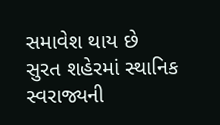સમાવેશ થાય છે
સુરત શહેરમાં સ્થાનિક સ્વરાજ્યની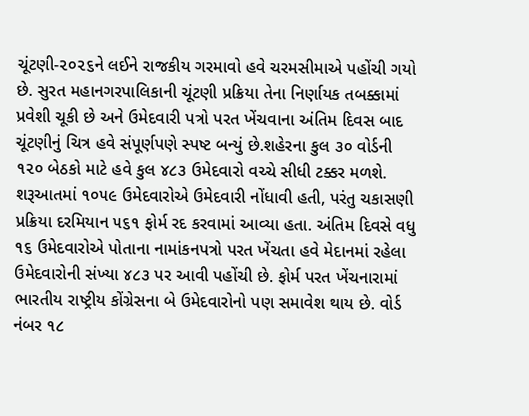ચૂંટણી-૨૦૨૬ને લઈને રાજકીય ગરમાવો હવે ચરમસીમાએ પહોંચી ગયો છે. સુરત મહાનગરપાલિકાની ચૂંટણી પ્રક્રિયા તેના નિર્ણાયક તબક્કામાં પ્રવેશી ચૂકી છે અને ઉમેદવારી પત્રો પરત ખેંચવાના અંતિમ દિવસ બાદ ચૂંટણીનું ચિત્ર હવે સંપૂર્ણપણે સ્પષ્ટ બન્યું છે.શહેરના કુલ ૩૦ વોર્ડની ૧૨૦ બેઠકો માટે હવે કુલ ૪૮૩ ઉમેદવારો વચ્ચે સીધી ટક્કર મળશે. શરૂઆતમાં ૧૦૫૯ ઉમેદવારોએ ઉમેદવારી નોંધાવી હતી, પરંતુ ચકાસણી પ્રક્રિયા દરમિયાન ૫૬૧ ફોર્મ રદ કરવામાં આવ્યા હતા. અંતિમ દિવસે વધુ ૧૬ ઉમેદવારોએ પોતાના નામાંકનપત્રો પરત ખેંચતા હવે મેદાનમાં રહેલા ઉમેદવારોની સંખ્યા ૪૮૩ પર આવી પહોંચી છે. ફોર્મ પરત ખેંચનારામાં ભારતીય રાષ્ટ્રીય કોંગ્રેસના બે ઉમેદવારોનો પણ સમાવેશ થાય છે. વોર્ડ નંબર ૧૮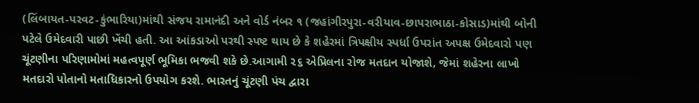(લિંબાયત-પરવટ-કુંભારિયા)માંથી સંજય રામાનંદી અને વોર્ડ નંબર ૧ (જહાંગીરપુરા-વરીયાવ-છાપરાભાઠા-કોસાડ)માંથી બોની પટેલે ઉમેદવારી પાછી ખેંચી હતી. આ આંકડાઓ પરથી સ્પષ્ટ થાય છે કે શહેરમાં ત્રિપક્ષીય સ્પર્ધા ઉપરાંત અપક્ષ ઉમેદવારો પણ ચૂંટણીના પરિણામોમાં મહત્વપૂર્ણ ભૂમિકા ભજવી શકે છે.આગામી ૨૬ એપ્રિલના રોજ મતદાન યોજાશે, જેમાં શહેરના લાખો મતદારો પોતાનો મતાધિકારનો ઉપયોગ કરશે. ભારતનું ચૂંટણી પંચ દ્વારા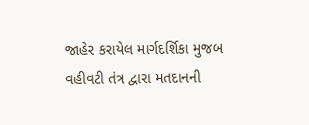જાહેર કરાયેલ માર્ગદર્શિકા મુજબ વહીવટી તંત્ર દ્વારા મતદાનની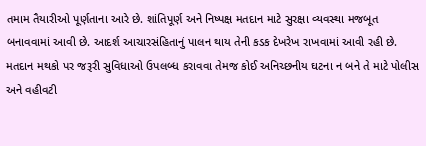તમામ તૈયારીઓ પૂર્ણતાના આરે છે. શાંતિપૂર્ણ અને નિષ્પક્ષ મતદાન માટે સુરક્ષા વ્યવસ્થા મજબૂત બનાવવામાં આવી છે. આદર્શ આચારસંહિતાનું પાલન થાય તેની કડક દેખરેખ રાખવામાં આવી રહી છે. મતદાન મથકો પર જરૂરી સુવિધાઓ ઉપલબ્ધ કરાવવા તેમજ કોઈ અનિચ્છનીય ઘટના ન બને તે માટે પોલીસ અને વહીવટી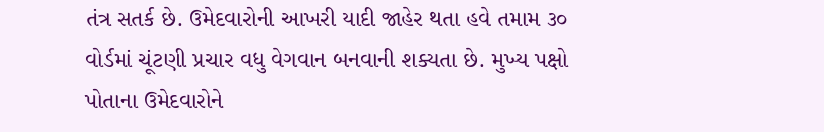તંત્ર સતર્ક છે. ઉમેદવારોની આખરી યાદી જાહેર થતા હવે તમામ ૩૦ વોર્ડમાં ચૂંટણી પ્રચાર વધુ વેગવાન બનવાની શક્યતા છે. મુખ્ય પક્ષો પોતાના ઉમેદવારોને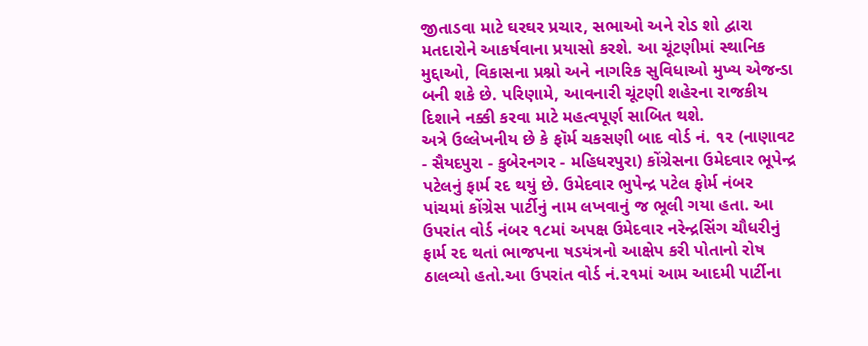જીતાડવા માટે ઘરઘર પ્રચાર, સભાઓ અને રોડ શો દ્વારા મતદારોને આકર્ષવાના પ્રયાસો કરશે. આ ચૂંટણીમાં સ્થાનિક મુદ્દાઓ, વિકાસના પ્રશ્નો અને નાગરિક સુવિધાઓ મુખ્ય એજન્ડા બની શકે છે. પરિણામે, આવનારી ચૂંટણી શહેરના રાજકીય દિશાને નક્કી કરવા માટે મહત્વપૂર્ણ સાબિત થશે.
અત્રે ઉલ્લેખનીય છે કે ફૉર્મ ચકસણી બાદ વોર્ડ નં. ૧૨ (નાણાવટ - સૈયદપુરા - કુબેરનગર - મહિધરપુરા) કોંગ્રેસના ઉમેદવાર ભૂપેન્દ્ર પટેલનું ફાર્મ રદ થયું છે. ઉમેદવાર ભુપેન્દ્ર પટેલ ફોર્મ નંબર પાંચમાં કોંગ્રેસ પાર્ટીનું નામ લખવાનું જ ભૂલી ગયા હતા. આ ઉપરાંત વોર્ડ નંબર ૧૮માં અપક્ષ ઉમેદવાર નરેન્દ્રસિંગ ચૌધરીનું ફાર્મ રદ થતાં ભાજપના ષડયંત્રનો આક્ષેપ કરી પોતાનો રોષ ઠાલવ્યો હતો.આ ઉપરાંત વોર્ડ નં.૨૧માં આમ આદમી પાર્ટીના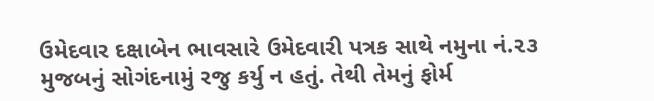ઉમેદવાર દક્ષાબેન ભાવસારે ઉમેદવારી પત્રક સાથે નમુના નં.૨૩ મુજબનું સોગંદનામું રજુ કર્યુ ન હતું. તેથી તેમનું ફોર્મ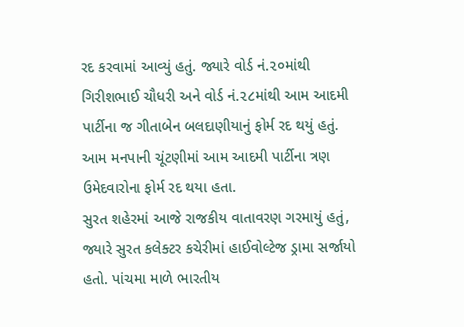રદ કરવામાં આવ્યું હતું. જ્યારે વોર્ડ નં.૨૦માંથી ગિરીશભાઈ ચૌધરી અને વોર્ડ નં.૨૮માંથી આમ આદમી પાર્ટીના જ ગીતાબેન બલદાણીયાનું ફોર્મ રદ થયું હતું. આમ મનપાની ચૂંટણીમાં આમ આદમી પાર્ટીના ત્રણ ઉમેદવારોના ફોર્મ રદ થયા હતા.
સુરત શહેરમાં આજે રાજકીય વાતાવરણ ગરમાયું હતું, જ્યારે સુરત કલેક્ટર કચેરીમાં હાઈવોલ્ટેજ ડ્રામા સર્જાયો હતો. પાંચમા માળે ભારતીય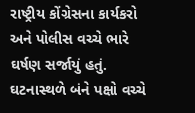રાષ્ટ્રીય કોંગ્રેસના કાર્યકરો અને પોલીસ વચ્ચે ભારે ઘર્ષણ સર્જાયું હતું. ઘટનાસ્થળે બંને પક્ષો વચ્ચે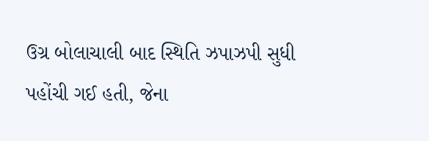ઉગ્ર બોલાચાલી બાદ સ્થિતિ ઝપાઝપી સુધી પહોંચી ગઈ હતી, જેના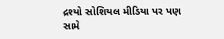દ્રશ્યો સોશિયલ મીડિયા પર પણ સામે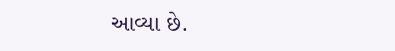આવ્યા છે.